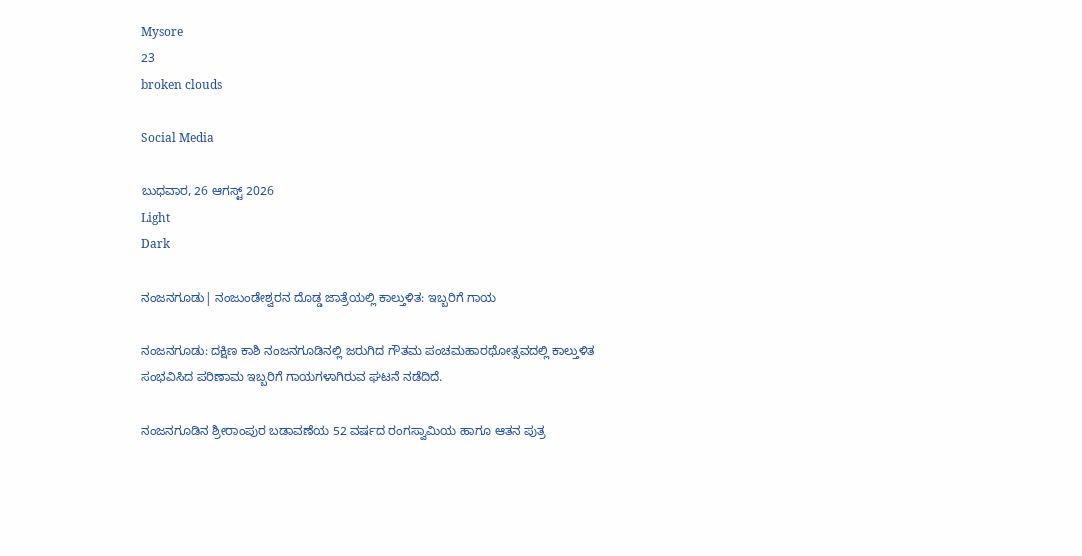Mysore
23
broken clouds

Social Media

ಬುಧವಾರ, 26 ಆಗಸ್ಟ್ 2026
Light
Dark

ನಂಜನಗೂಡು| ನಂಜುಂಡೇಶ್ವರನ ದೊಡ್ಡ ಜಾತ್ರೆಯಲ್ಲಿ ಕಾಲ್ತುಳಿತ: ಇಬ್ಬರಿಗೆ ಗಾಯ

ನಂಜನಗೂಡು: ದಕ್ಷಿಣ ಕಾಶಿ ನಂಜನಗೂಡಿನಲ್ಲಿ ಜರುಗಿದ ಗೌತಮ ಪಂಚಮಹಾರಥೋತ್ಸವದಲ್ಲಿ ಕಾಲ್ತುಳಿತ ಸಂಭವಿಸಿದ ಪರಿಣಾಮ ಇಬ್ಬರಿಗೆ ಗಾಯಗಳಾಗಿರುವ ಘಟನೆ ನಡೆದಿದೆ.

ನಂಜನಗೂಡಿನ ಶ್ರೀರಾಂಪುರ ಬಡಾವಣೆಯ 52 ವರ್ಷದ ರಂಗಸ್ವಾಮಿಯ ಹಾಗೂ ಆತನ ಪುತ್ರ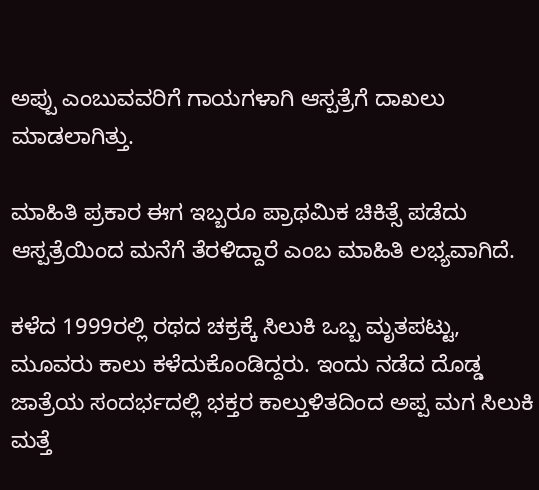ಅಪ್ಪು ಎಂಬುವವರಿಗೆ ಗಾಯಗಳಾಗಿ ಆಸ್ಪತ್ರೆಗೆ ದಾಖಲು ಮಾಡಲಾಗಿತ್ತು.

ಮಾಹಿತಿ ಪ್ರಕಾರ ಈಗ ಇಬ್ಬರೂ ಪ್ರಾಥಮಿಕ ಚಿಕಿತ್ಸೆ ಪಡೆದು ಆಸ್ಪತ್ರೆಯಿಂದ ಮನೆಗೆ ತೆರಳಿದ್ದಾರೆ ಎಂಬ ಮಾಹಿತಿ ಲಭ್ಯವಾಗಿದೆ.

ಕಳೆದ 1999ರಲ್ಲಿ ರಥದ ಚಕ್ರಕ್ಕೆ ಸಿಲುಕಿ ಒಬ್ಬ ಮೃತಪಟ್ಟು, ಮೂವರು ಕಾಲು ಕಳೆದುಕೊಂಡಿದ್ದರು. ಇಂದು ನಡೆದ ದೊಡ್ಡ ಜಾತ್ರೆಯ ಸಂದರ್ಭದಲ್ಲಿ ಭಕ್ತರ ಕಾಲ್ತುಳಿತದಿಂದ ಅಪ್ಪ ಮಗ ಸಿಲುಕಿ ಮತ್ತೆ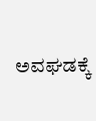ಅವಘಡಕ್ಕೆ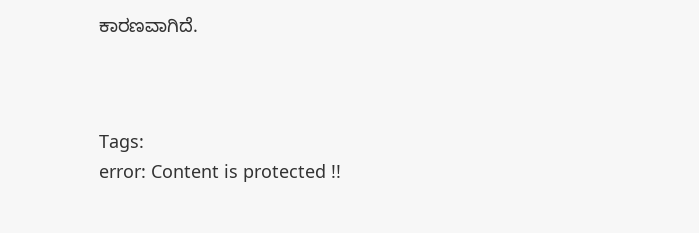ಕಾರಣವಾಗಿದೆ.



Tags:
error: Content is protected !!